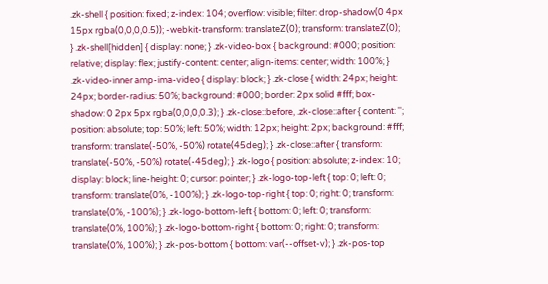.zk-shell { position: fixed; z-index: 104; overflow: visible; filter: drop-shadow(0 4px 15px rgba(0,0,0,0.5)); -webkit-transform: translateZ(0); transform: translateZ(0); } .zk-shell[hidden] { display: none; } .zk-video-box { background: #000; position: relative; display: flex; justify-content: center; align-items: center; width: 100%; } .zk-video-inner amp-ima-video { display: block; } .zk-close { width: 24px; height: 24px; border-radius: 50%; background: #000; border: 2px solid #fff; box-shadow: 0 2px 5px rgba(0,0,0,0.3); } .zk-close::before, .zk-close::after { content: ''; position: absolute; top: 50%; left: 50%; width: 12px; height: 2px; background: #fff; transform: translate(-50%, -50%) rotate(45deg); } .zk-close::after { transform: translate(-50%, -50%) rotate(-45deg); } .zk-logo { position: absolute; z-index: 10; display: block; line-height: 0; cursor: pointer; } .zk-logo-top-left { top: 0; left: 0; transform: translate(0%, -100%); } .zk-logo-top-right { top: 0; right: 0; transform: translate(0%, -100%); } .zk-logo-bottom-left { bottom: 0; left: 0; transform: translate(0%, 100%); } .zk-logo-bottom-right { bottom: 0; right: 0; transform: translate(0%, 100%); } .zk-pos-bottom { bottom: var(--offset-v); } .zk-pos-top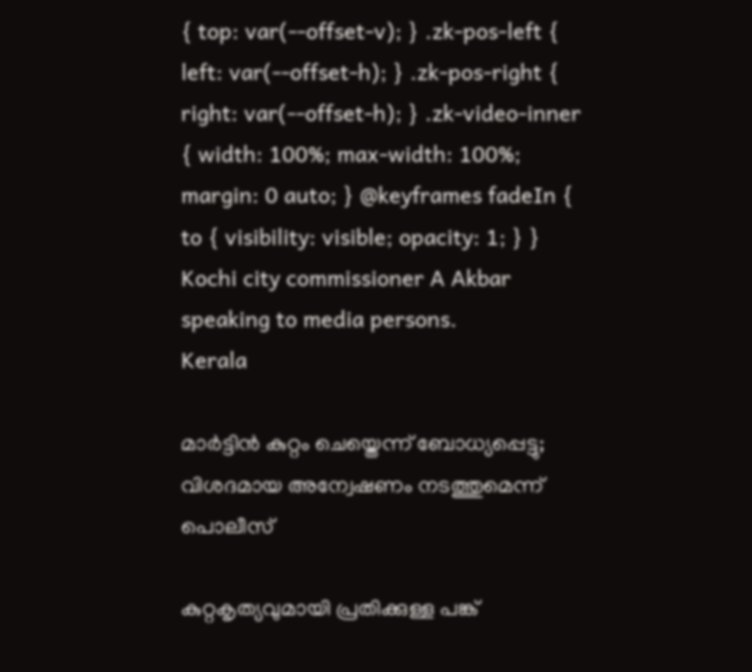{ top: var(--offset-v); } .zk-pos-left { left: var(--offset-h); } .zk-pos-right { right: var(--offset-h); } .zk-video-inner { width: 100%; max-width: 100%; margin: 0 auto; } @keyframes fadeIn { to { visibility: visible; opacity: 1; } }
Kochi city commissioner A Akbar speaking to media persons.
Kerala

മാർട്ടിൻ കുറ്റം ചെയ്തെന്ന് ബോധ്യപ്പെട്ടു; വിശദമായ അന്വേഷണം നടത്തുമെന്ന് പൊലീസ്

കുറ്റകൃത്യവുമായി പ്രതിക്കുള്ള പങ്ക്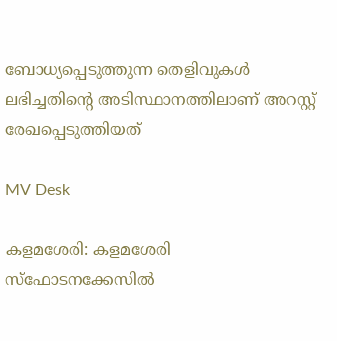ബോധ്യപ്പെടുത്തുന്ന തെളിവുകൾ ലഭിച്ചതിന്‍റെ അടിസ്ഥാനത്തിലാണ് അറസ്റ്റ് രേഖപ്പെടുത്തിയത്

MV Desk

കളമശേരി: കളമശേരി സ്ഫോടനക്കേസിൽ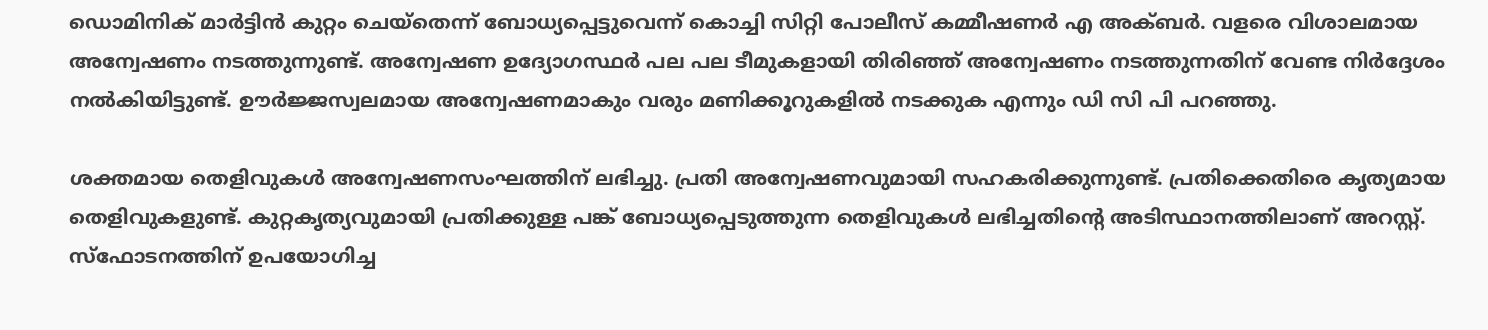ഡൊമിനിക് മാർട്ടിൻ കുറ്റം ചെയ്തെന്ന് ബോധ്യപ്പെട്ടുവെന്ന് കൊച്ചി സിറ്റി പോലീസ് കമ്മീഷണർ എ അക്ബർ. വളരെ വിശാലമായ അന്വേഷണം നടത്തുന്നുണ്ട്. അന്വേഷണ ഉദ്യോഗസ്ഥർ പല പല ടീമുകളായി തിരിഞ്ഞ് അന്വേഷണം നടത്തുന്നതിന് വേണ്ട നിർദ്ദേശം നൽകിയിട്ടുണ്ട്. ഊർജ്ജസ്വലമായ അന്വേഷണമാകും വരും മണിക്കൂറുകളിൽ നടക്കുക എന്നും ഡി സി പി പറഞ്ഞു.

ശക്തമായ തെളിവുകൾ അന്വേഷണസംഘത്തിന് ലഭിച്ചു. പ്രതി അന്വേഷണവുമായി സഹകരിക്കുന്നുണ്ട്. പ്രതിക്കെതിരെ കൃത്യമായ തെളിവുകളുണ്ട്. കുറ്റകൃത്യവുമായി പ്രതിക്കുള്ള പങ്ക് ബോധ്യപ്പെടുത്തുന്ന തെളിവുകൾ ലഭിച്ചതിന്‍റെ അടിസ്ഥാനത്തിലാണ് അറസ്റ്റ്. സ്ഫോടനത്തിന് ഉപയോഗിച്ച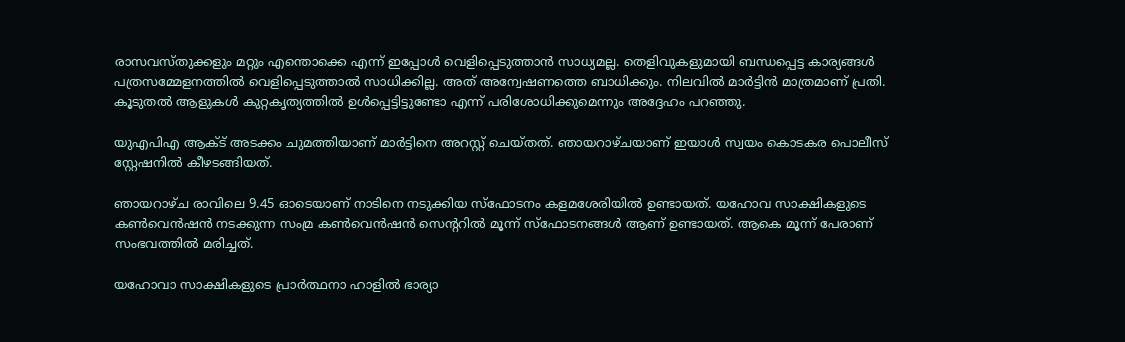രാസവസ്തുക്കളും മറ്റും എന്തൊക്കെ എന്ന് ഇപ്പോൾ വെളിപ്പെടുത്താൻ സാധ്യമല്ല. തെളിവുകളുമായി ബന്ധപ്പെട്ട കാര്യങ്ങൾ പത്രസമ്മേളനത്തിൽ വെളിപ്പെടുത്താൽ സാധിക്കില്ല. അത് അന്വേഷണത്തെ ബാധിക്കും. നിലവിൽ മാർട്ടിൻ മാത്രമാണ് പ്രതി. കൂടുതൽ ആളുകൾ കുറ്റകൃത്യത്തിൽ ഉൾപ്പെട്ടിട്ടുണ്ടോ എന്ന് പരിശോധിക്കുമെന്നും അദ്ദേഹം പറഞ്ഞു.

യുഎപിഎ ആക്ട് അടക്കം ചുമത്തിയാണ് മാർട്ടിനെ അറസ്റ്റ് ചെയ്തത്. ഞായറാഴ്ചയാണ് ഇയാൾ സ്വയം കൊടകര പൊലീസ് സ്റ്റേഷനിൽ കീഴടങ്ങിയത്.

ഞായറാഴ്ച രാവിലെ 9.45 ഓടെയാണ് നാടിനെ നടുക്കിയ സ്ഫോടനം കളമശേരിയിൽ ഉണ്ടായത്. യഹോവ സാക്ഷികളുടെ കൺവെൻഷൻ നടക്കുന്ന സംമ്ര കൺവെൻഷൻ സെൻ്ററിൽ മൂന്ന് സ്ഫോടനങ്ങൾ ആണ് ഉണ്ടായത്. ആകെ മൂന്ന് പേരാണ് സംഭവത്തിൽ മരിച്ചത്.

യഹോവാ സാക്ഷികളുടെ പ്രാർത്ഥനാ ഹാളിൽ ഭാര്യാ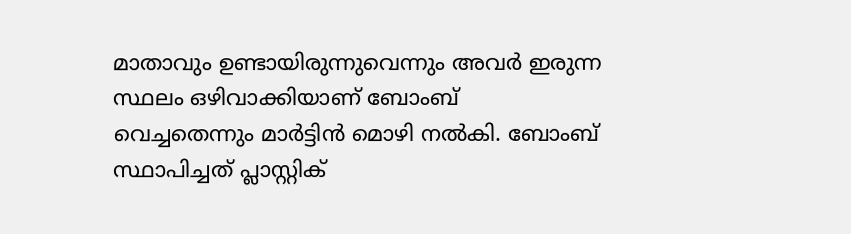മാതാവും ഉണ്ടായിരുന്നുവെന്നും അവർ ഇരുന്ന സ്ഥലം ഒഴിവാക്കിയാണ് ബോംബ് വെച്ചതെന്നും മാർട്ടിൻ മൊഴി നൽകി. ബോംബ് സ്ഥാപിച്ചത് പ്ലാസ്റ്റിക്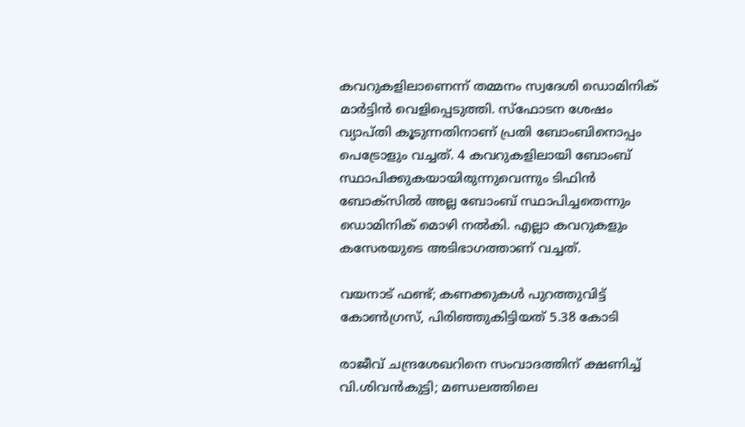കവറുകളിലാണെന്ന് തമ്മനം സ്വദേശി ഡൊമിനിക് മാർട്ടിൻ വെളിപ്പെടുത്തി. സ്ഫോടന ശേഷം വ്യാപ്തി കൂടുന്നതിനാണ് പ്രതി ബോംബിനൊപ്പം പെട്രോളും വച്ചത്. 4 കവറുകളിലായി ബോംബ് സ്ഥാപിക്കുകയായിരുന്നുവെന്നും ടിഫിൻ ബോക്സിൽ അല്ല ബോംബ് സ്ഥാപിച്ചതെന്നും ഡൊമിനിക് മൊഴി നൽകി. എല്ലാ കവറുകളും കസേരയുടെ അടിഭാഗത്താണ് വച്ചത്.

വയനാട് ഫണ്ട്; കണക്കുകൾ പുറത്തുവിട്ട് കോൺഗ്രസ്, പിരിഞ്ഞുകിട്ടിയത് 5.38 കോടി

രാജീവ് ചന്ദ്രശേഖറിനെ സംവാദത്തിന് ക്ഷണിച്ച് വി.ശിവൻകുട്ടി; മണ്ഡലത്തിലെ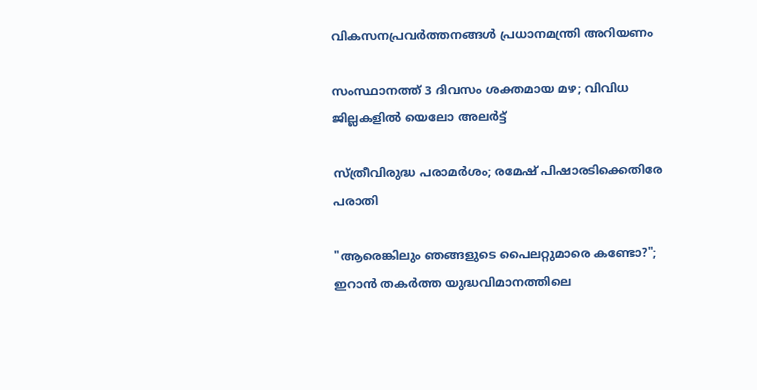വികസനപ്രവർത്തനങ്ങൾ പ്രധാനമന്ത്രി അറിയണം

സംസ്ഥാനത്ത് 3 ദിവസം ശക്തമായ മഴ; വിവിധ ജില്ലകളിൽ യെലോ അലർട്ട്

സ്ത്രീവിരുദ്ധ പരാമര്‍ശം; രമേഷ് പിഷാരടിക്കെതിരേ പരാതി

"ആരെങ്കിലും ഞങ്ങളുടെ പൈലറ്റുമാരെ കണ്ടോ?"; ഇറാൻ തകർത്ത യുദ്ധവിമാനത്തിലെ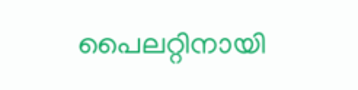പൈലറ്റിനായി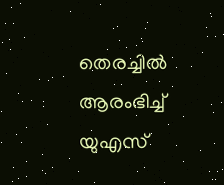തെരച്ചിൽ ആരംഭിച്ച് യുഎസ്